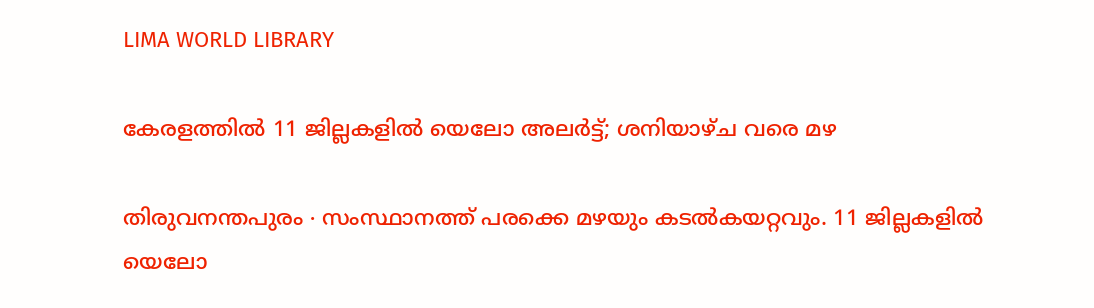LIMA WORLD LIBRARY

കേരളത്തിൽ 11 ജില്ലകളിൽ യെലോ അലർട്ട്; ശനിയാഴ്ച വരെ മഴ

തിരുവനന്തപുരം ∙ സംസ്ഥാനത്ത് പരക്കെ മഴയും കടല്‍കയറ്റവും. 11 ജില്ലകളില്‍ യെലോ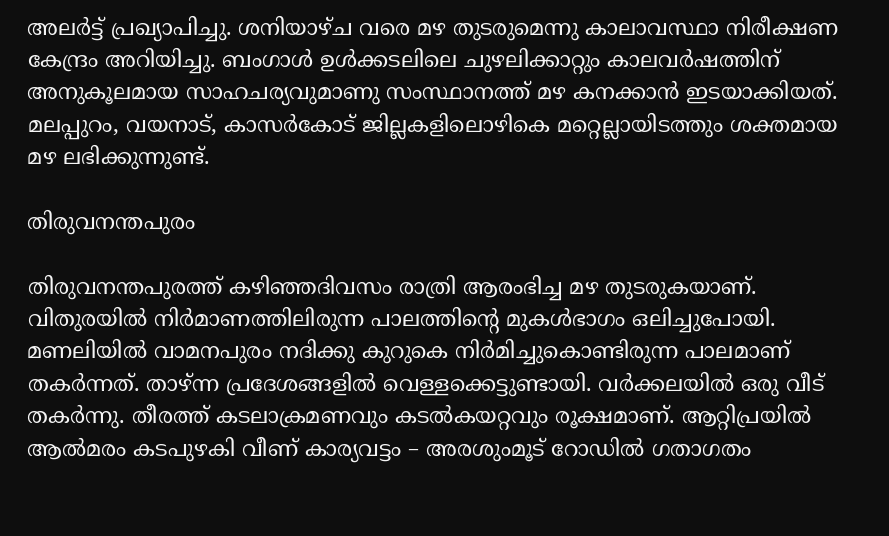അലര്‍ട്ട് പ്രഖ്യാപിച്ചു. ശനിയാഴ്ച വരെ മഴ തുടരുമെന്നു കാലാവസ്ഥാ നിരീക്ഷണ കേന്ദ്രം അറിയിച്ചു. ബംഗാള്‍ ഉള്‍ക്കടലിലെ ചുഴലിക്കാറ്റും കാലവര്‍ഷത്തിന് അനുകൂലമായ സാഹചര്യവുമാണു സംസ്ഥാനത്ത് മഴ കനക്കാന്‍ ഇടയാക്കിയത്. മലപ്പുറം, വയനാട്, കാസര്‍കോട് ജില്ലകളിലൊഴികെ മറ്റെല്ലായിടത്തും ശക്തമായ മഴ ലഭിക്കുന്നുണ്ട്.

തിരുവനന്തപുരം

തിരുവനന്തപുരത്ത് കഴിഞ്ഞദിവസം രാത്രി ആരംഭിച്ച മഴ തുടരുകയാണ്. വിതുരയിൽ നിർമാണത്തിലിരുന്ന പാലത്തിന്റെ മുകൾഭാഗം ഒലിച്ചുപോയി. മണലിയിൽ വാമനപുരം നദിക്കു കുറുകെ നിർമിച്ചുകൊണ്ടിരുന്ന പാലമാണ് തകർന്നത്. താഴ്ന്ന പ്രദേശങ്ങളില്‍ വെള്ളക്കെട്ടുണ്ടായി. വര്‍ക്കലയില്‍ ഒരു വീട് തകര്‍ന്നു. തീരത്ത് കടലാക്രമണവും കടല്‍കയറ്റവും രൂക്ഷമാണ്. ആറ്റിപ്രയിൽ ആൽമരം കടപുഴകി വീണ് കാര്യവട്ടം – അരശുംമൂട് റോഡിൽ ഗതാഗതം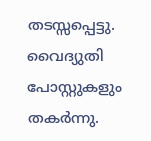തടസ്സപ്പെട്ടു. വൈദ്യുതി പോസ്റ്റുകളും തകർന്നു.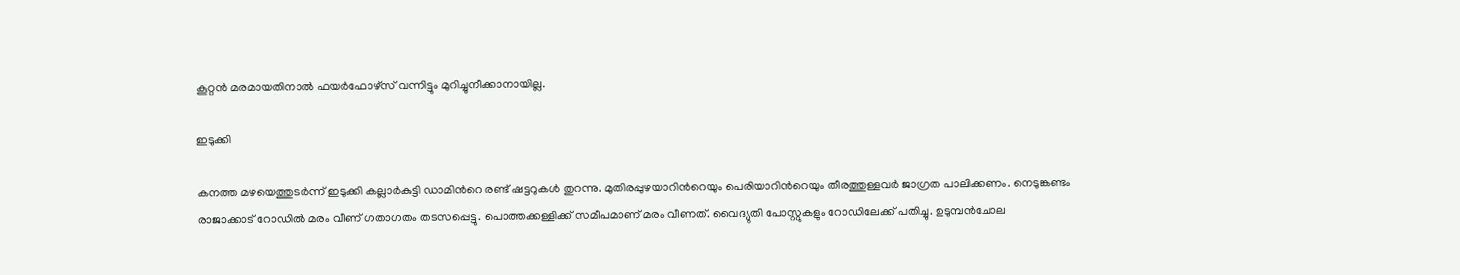കൂറ്റൻ മരമായതിനാൽ ഫയർഫോഴ്സ് വന്നിട്ടും മുറിച്ചുനീക്കാനായില്ല.

ഇടുക്കി

കനത്ത മഴയെത്തുടര്‍ന്ന് ഇടുക്കി കല്ലാര്‍കുട്ടി ഡാമിന്‍റെ രണ്ട് ഷട്ടറുകള്‍ തുറന്നു. മുതിരപ്പുഴയാറിന്‍റെയും പെരിയാറിന്‍റെയും തീരത്തുള്ളവര്‍ ജാഗ്രത പാലിക്കണം. നെടുങ്കണ്ടം രാജാക്കാട് റോഡില്‍ മരം വീണ് ഗതാഗതം തടസപ്പെട്ടു. പൊത്തക്കള്ളിക്ക് സമീപമാണ് മരം വീണത്. വൈദ്യുതി പോസ്റ്റുകളും റോഡിലേക്ക് പതിച്ചു. ഉടുമ്പൻചോല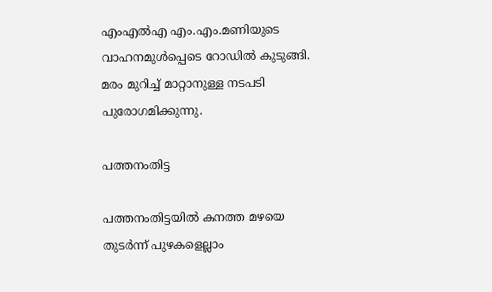എംഎൽഎ എം.എം.മണിയുടെ വാഹനമുൾപ്പെടെ റോഡിൽ കുടുങ്ങി. മരം മുറിച്ച് മാറ്റാനുള്ള നടപടി പുരോഗമിക്കുന്നു.

പത്തനംതിട്ട

പത്തനംതിട്ടയില്‍ കനത്ത മഴയെ തുടര്‍ന്ന് പുഴകളെല്ലാം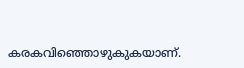കരകവിഞ്ഞൊഴുകുകയാണ്.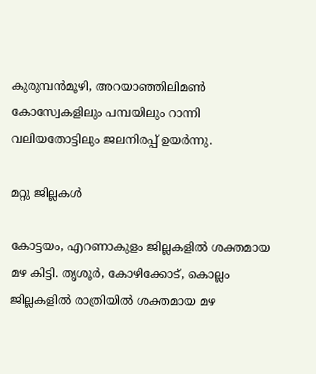കുരുമ്പന്‍മൂഴി, അറയാഞ്ഞിലിമണ്‍ കോസ്വേകളിലും പമ്പയിലും റാന്നി വലിയതോട്ടിലും ജലനിരപ്പ് ഉയര്‍ന്നു.

മറ്റു ജില്ലകൾ

കോട്ടയം, എറണാകുളം ജില്ലകളില്‍ ശക്തമായ മഴ കിട്ടി. തൃശൂര്‍, കോഴിക്കോട്, കൊല്ലം ജില്ലകളില്‍ രാത്രിയില്‍ ശക്തമായ മഴ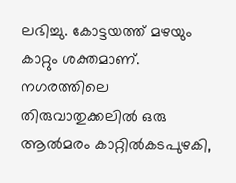ലഭിച്ചു. കോട്ടയത്ത് മഴയും കാറ്റും ശക്തമാണ്. നഗരത്തിലെ തിരുവാതുക്കലില്‍ ഒരു ആല്‍മരം കാറ്റില്‍കടപുഴകി,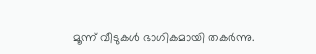മൂന്ന് വീടുകള്‍ ഭാഗികമായി തകര്‍ന്നു.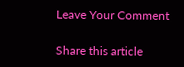Leave Your Comment

Share this article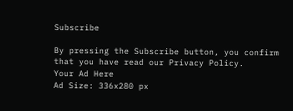Subscribe

By pressing the Subscribe button, you confirm that you have read our Privacy Policy.
Your Ad Here
Ad Size: 336x280 px